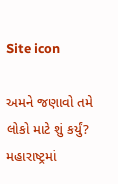Site icon

અમને જણાવો તમે લોકો માટે શું કર્યું? મહારાષ્ટ્રમાં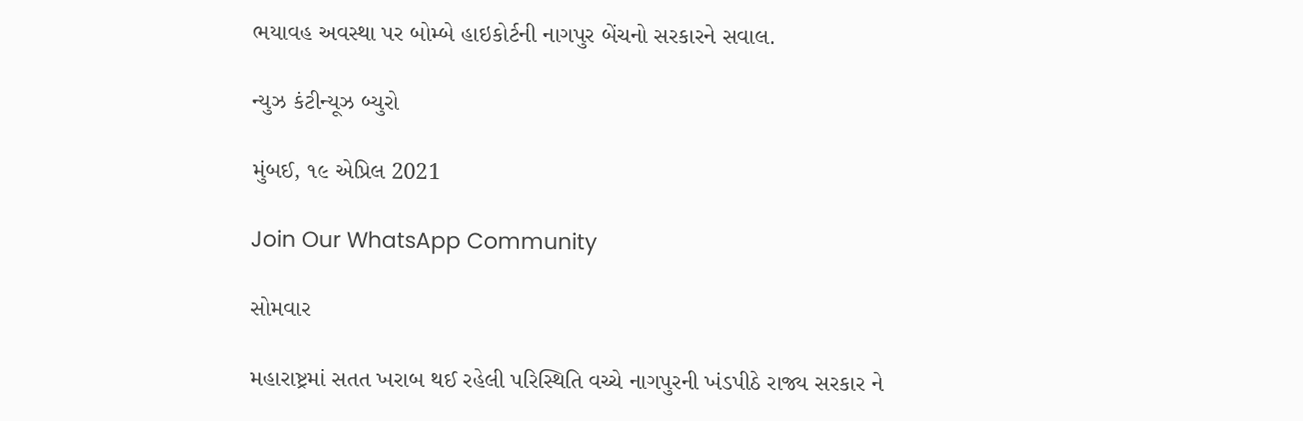ભયાવહ અવસ્થા પર બોમ્બે હાઇકોર્ટની નાગપુર બેંચનો સરકારને સવાલ.

ન્યુઝ કંટીન્યૂઝ બ્યુરો

મુંબઈ, ૧૯ એપ્રિલ 2021

Join Our WhatsApp Community

સોમવાર

મહારાષ્ટ્રમાં સતત ખરાબ થઈ રહેલી પરિસ્થિતિ વચ્ચે નાગપુરની ખંડપીઠે રાજ્ય સરકાર ને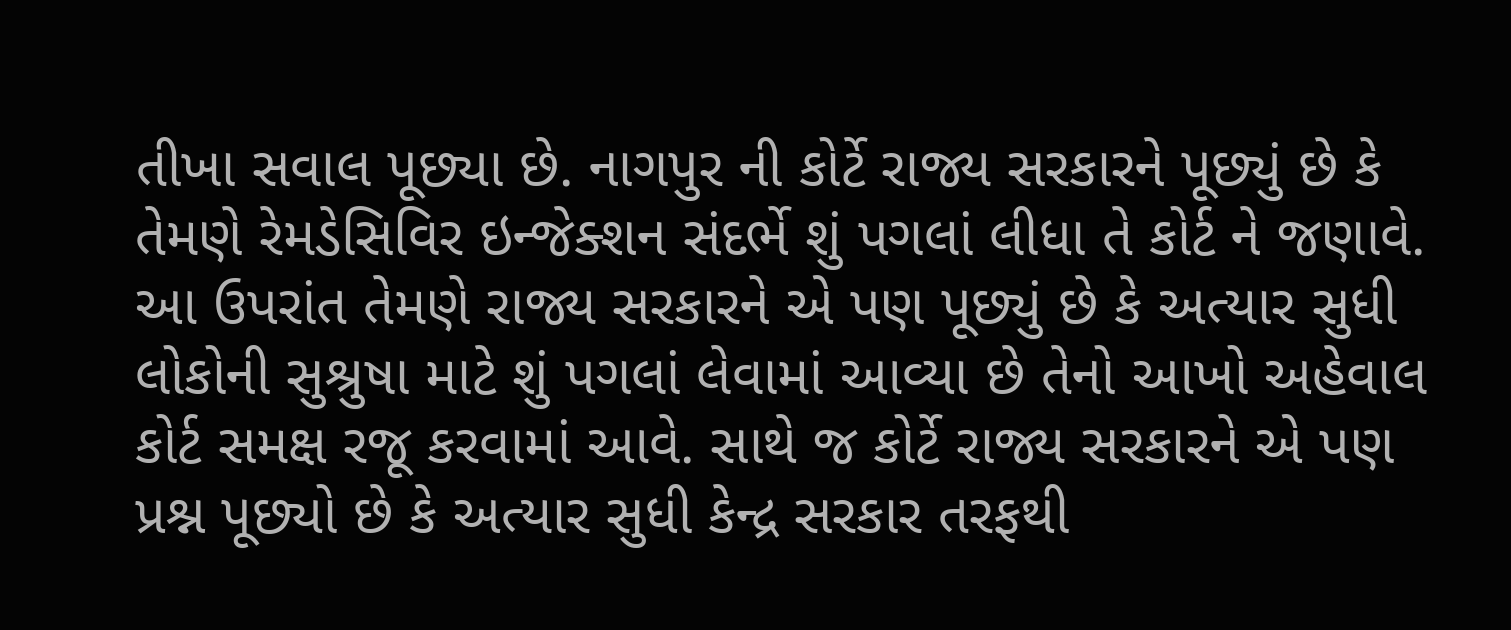તીખા સવાલ પૂછ્યા છે. નાગપુર ની કોર્ટે રાજ્ય સરકારને પૂછ્યું છે કે તેમણે રેમડેસિવિર ઇન્જેક્શન સંદર્ભે શું પગલાં લીધા તે કોર્ટ ને જણાવે. આ ઉપરાંત તેમણે રાજ્ય સરકારને એ પણ પૂછ્યું છે કે અત્યાર સુધી લોકોની સુશ્રુષા માટે શું પગલાં લેવામાં આવ્યા છે તેનો આખો અહેવાલ કોર્ટ સમક્ષ રજૂ કરવામાં આવે. સાથે જ કોર્ટે રાજ્ય સરકારને એ પણ પ્રશ્ન પૂછ્યો છે કે અત્યાર સુધી કેન્દ્ર સરકાર તરફથી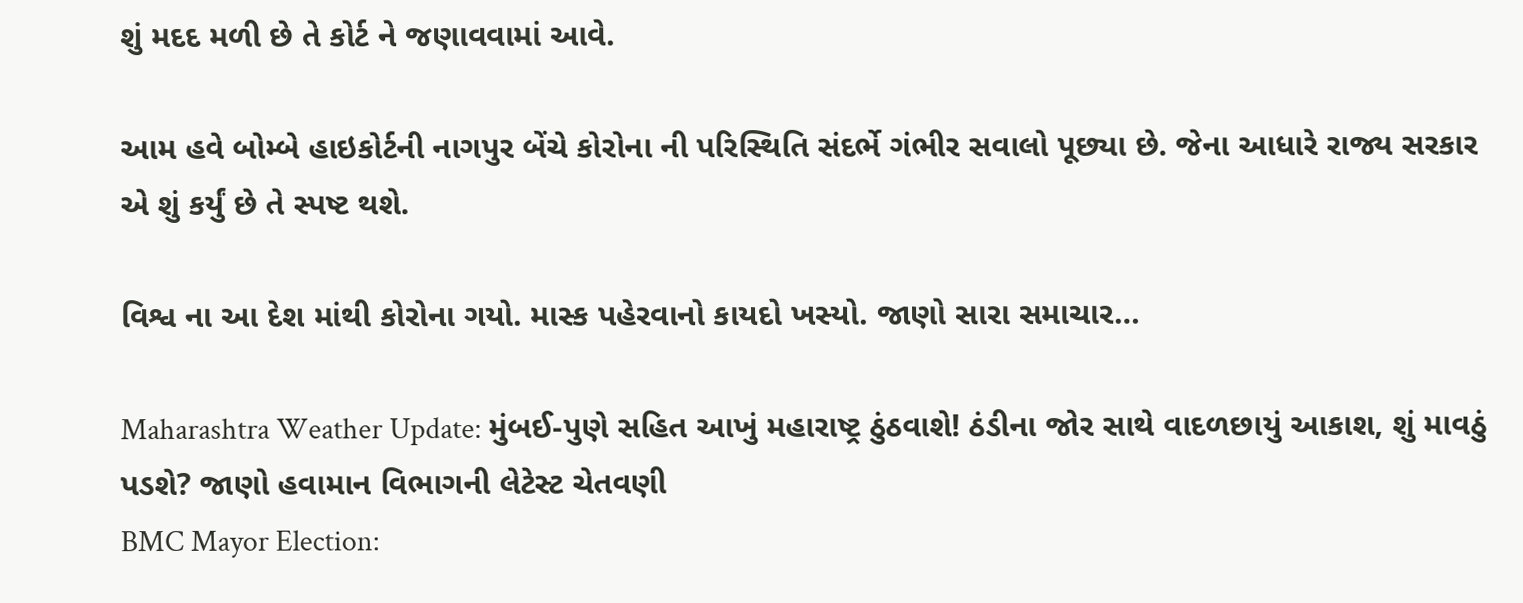શું મદદ મળી છે તે કોર્ટ ને જણાવવામાં આવે.

આમ હવે બોમ્બે હાઇકોર્ટની નાગપુર બેંચે કોરોના ની પરિસ્થિતિ સંદર્ભે ગંભીર સવાલો પૂછ્યા છે. જેના આધારે રાજ્ય સરકાર એ શું કર્યું છે તે સ્પષ્ટ થશે.

વિશ્વ ના આ દેશ માંથી કોરોના ગયો. માસ્ક પહેરવાનો કાયદો ખસ્યો. જાણો સારા સમાચાર…

Maharashtra Weather Update: મુંબઈ-પુણે સહિત આખું મહારાષ્ટ્ર ઠુંઠવાશે! ઠંડીના જોર સાથે વાદળછાયું આકાશ, શું માવઠું પડશે? જાણો હવામાન વિભાગની લેટેસ્ટ ચેતવણી
BMC Mayor Election: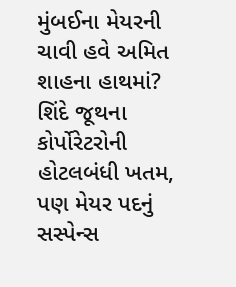મુંબઈના મેયરની ચાવી હવે અમિત શાહના હાથમાં? શિંદે જૂથના કોર્પોરેટરોની હોટલબંધી ખતમ, પણ મેયર પદનું સસ્પેન્સ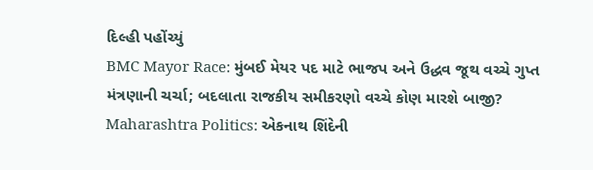દિલ્હી પહોંચ્યું
BMC Mayor Race: મુંબઈ મેયર પદ માટે ભાજપ અને ઉદ્ધવ જૂથ વચ્ચે ગુપ્ત મંત્રણાની ચર્ચા; બદલાતા રાજકીય સમીકરણો વચ્ચે કોણ મારશે બાજી?
Maharashtra Politics: એકનાથ શિંદેની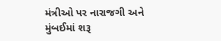મંત્રીઓ પર નારાજગી અને મુંબઈમાં શરૂ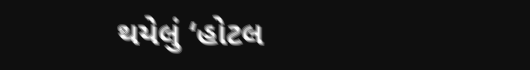થયેલું ‘હોટલ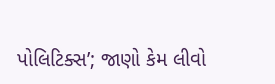પોલિટિક્સ’; જાણો કેમ લીવો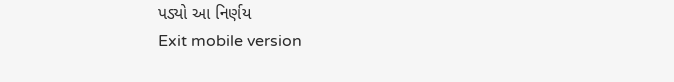પડ્યો આ નિર્ણય
Exit mobile version